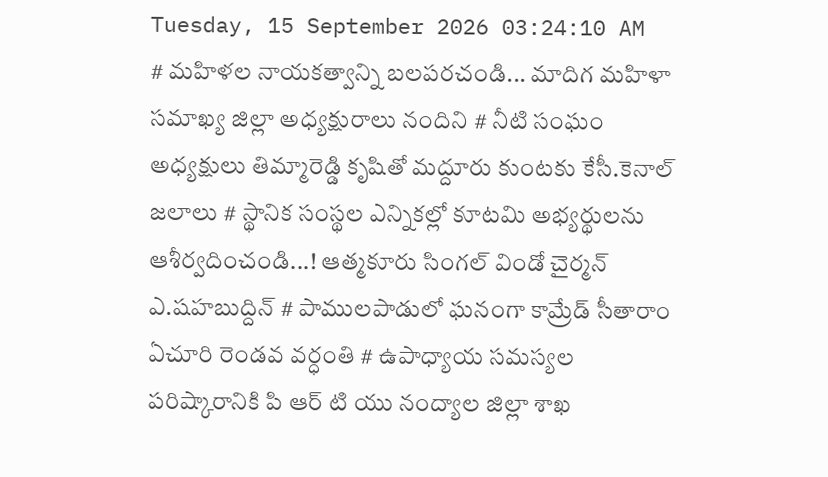Tuesday, 15 September 2026 03:24:10 AM
# మహిళల నాయకత్వాన్ని బలపరచండి... మాదిగ మహిళా సమాఖ్య జిల్లా అధ్యక్షురాలు నందిని # నీటి సంఘం అధ్యక్షులు తిమ్మారెడ్డి కృషితో మద్దూరు కుంటకు కేసీ.కెనాల్ జలాలు # స్థానిక సంస్థల ఎన్నికల్లో కూటమి అభ్యర్థులను ఆశీర్వదించండి...! ఆత్మకూరు సింగల్ విండో చైర్మన్ ఎ.షహబుద్దిన్ # పాములపాడులో ఘనంగా కామ్రేడ్ సీతారాం ఏచూరి రెండవ వర్ధంతి # ఉపాధ్యాయ సమస్యల పరిష్కారానికి పి ఆర్ టి యు నంద్యాల జిల్లా శాఖ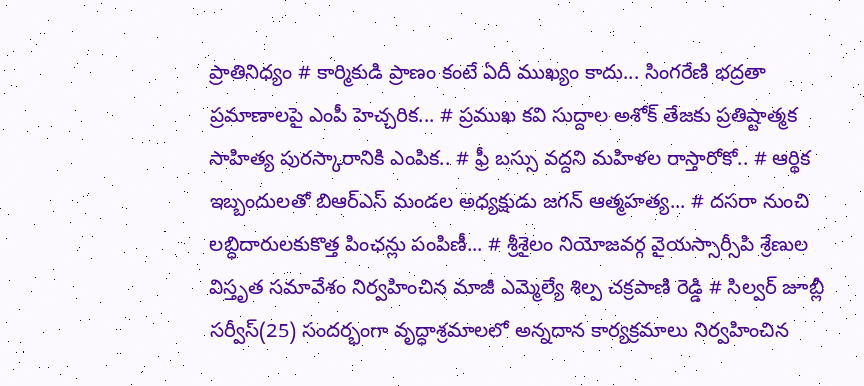ప్రాతినిధ్యం # కార్మికుడి ప్రాణం కంటే ఏదీ ముఖ్యం కాదు... సింగరేణి భద్రతా ప్రమాణాలపై ఎంపీ హెచ్చరిక... # ప్రముఖ కవి సుద్దాల అశోక్ తేజకు ప్రతిష్టాత్మక సాహిత్య పురస్కారానికి ఎంపిక.. # ఫ్రీ బస్సు వద్దని మహిళల రాస్తారోకో.. # ఆర్థిక ఇబ్బందులతో బిఆర్ఎస్ మండల అధ్యక్షుడు జగన్ ఆత్మహత్య... # దసరా నుంచి లబ్ధిదారులకుకొత్త పింఛన్లు పంపిణీ... # శ్రీశైలం నియోజవర్గ వైయస్సార్సీపి శ్రేణుల విస్తృత సమావేశం నిర్వహించిన మాజీ ఎమ్మెల్యే శిల్ప చక్రపాణి రెడ్డి # సిల్వర్ జూబ్లీ సర్వీస్(25) సందర్భంగా వృద్ధాశ్రమాలలో అన్నదాన కార్యక్రమాలు నిర్వహించిన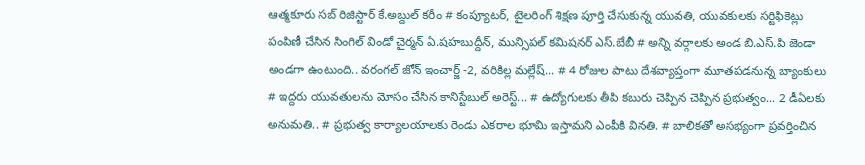ఆత్మకూరు సబ్ రిజిస్టార్ కే.అబ్దుల్ కరీం # కంప్యూటర్, టైలరింగ్ శిక్షణ పూర్తి చేసుకున్న యువతి, యువకులకు సర్టిఫికెట్లు పంపిణీ చేసిన సింగిల్ విండో చైర్మన్ ఏ.షహబుద్దీన్, మున్సిపల్ కమిషనర్ ఎస్.బేబీ # అన్ని వర్గాలకు అండ బి.ఎస్.పి జెండా అండగా ఉంటుంది.. వరంగల్ జోన్ ఇంచార్జ్ -2, వరికిల్ల మల్లేష్... # 4 రోజుల పాటు దేశవ్యాప్తంగా మూతపడనున్న బ్యాంకులు # ఇద్దరు యువతులను మోసం చేసిన కానిస్టేబుల్ అరెస్ట్... # ఉద్యోగులకు తీపి కబురు చెప్పిన చెప్పిన ప్రభుత్వం... 2 డీఏలకు అనుమతి.. # ప్రభుత్వ కార్యాలయాలకు రెండు ఎకరాల భూమి ఇస్తామని ఎంపీకి వినతి. # బాలికతో అసభ్యంగా ప్రవర్తించిన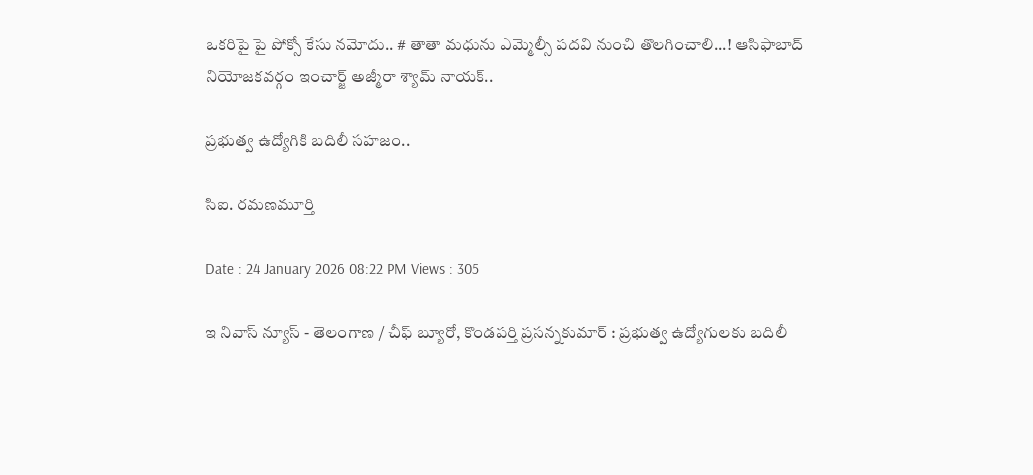ఒకరిపై పై పోక్సో కేసు నమోదు.. # తాతా మధును ఎమ్మెల్సీ పదవి నుంచి తొలగించాలి...! ఆసిఫాబాద్ నియోజకవర్గం ఇంచార్జ్ అజ్మీరా శ్యామ్ నాయక్..

ప్రభుత్వ ఉద్యోగికి బదిలీ సహజం..

సిఐ. రమణమూర్తి

Date : 24 January 2026 08:22 PM Views : 305

ఇ నివాస్ న్యూస్ - తెలంగాణ / చీఫ్ బ్యూరో, కొండపర్తి ప్రసన్నకుమార్ : ప్రభుత్వ ఉద్యోగులకు బదిలీ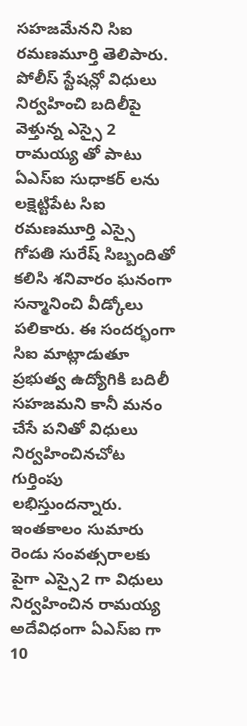సహజమేనని సిఐ రమణమూర్తి తెలిపారు. పోలీస్ స్టేషన్లో విధులు నిర్వహించి బదిలీపై వెళ్తున్న ఎస్సై 2 రామయ్య తో పాటు ఏఎస్ఐ సుధాకర్ లను లక్షెట్టిపేట సిఐ రమణమూర్తి ఎస్సై గోపతి సురేష్ సిబ్బందితో కలిసి శనివారం ఘనంగా సన్మానించి వీడ్కోలు పలికారు. ఈ సందర్భంగా సిఐ మాట్లాడుతూ ప్రభుత్వ ఉద్యోగికి బదిలీ సహజమని కానీ మనం చేసే పనితో విధులు నిర్వహించినచోట గుర్తింపు లభిస్తుందన్నారు. ఇంతకాలం సుమారు రెండు సంవత్సరాలకు పైగా ఎస్సై2 గా విధులు నిర్వహించిన రామయ్య అదేవిధంగా ఏఎస్ఐ గా 10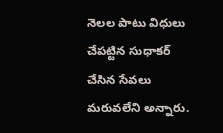నెలల పాటు విధులు చేపట్టిన సుధాకర్ చేసిన సేవలు మరువలేని అన్నారు.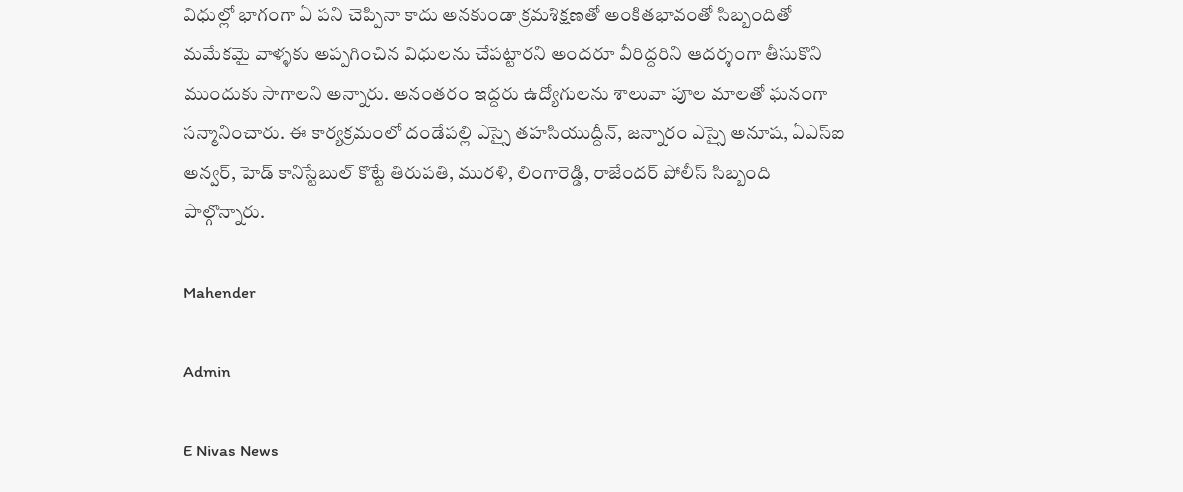విధుల్లో భాగంగా ఏ పని చెప్పినా కాదు అనకుండా క్రమశిక్షణతో అంకితభావంతో సిబ్బందితో మమేకమై వాళ్ళకు అప్పగించిన విధులను చేపట్టారని అందరూ వీరిద్దరిని ఆదర్శంగా తీసుకొని ముందుకు సాగాలని అన్నారు. అనంతరం ఇద్దరు ఉద్యోగులను శాలువా పూల మాలతో ఘనంగా సన్మానించారు. ఈ కార్యక్రమంలో దండేపల్లి ఎస్సై తహసియుద్దీన్, జన్నారం ఎస్సై అనూష, ఏఎస్ఐ అన్వర్, హెడ్ కానిస్టేబుల్ కొట్టే తిరుపతి, మురళి, లింగారెడ్డి, రాజేందర్ పోలీస్ సిబ్బంది పాల్గొన్నారు.

Mahender

Admin

E Nivas News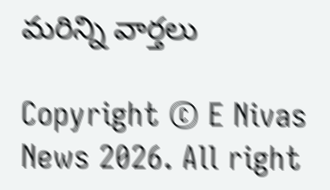మరిన్ని వార్తలు

Copyright © E Nivas News 2026. All right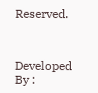Reserved.



Developed By :